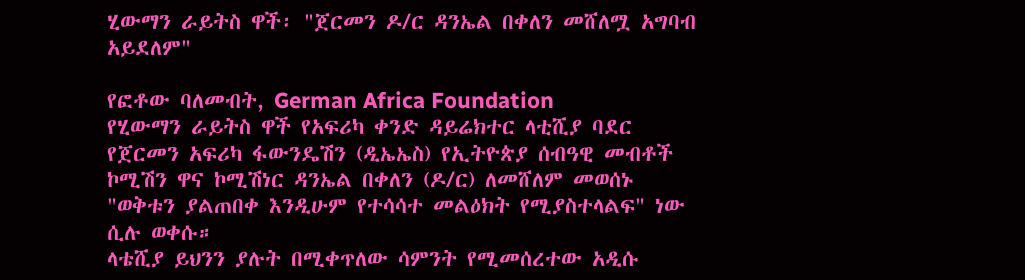ሂውማን ራይትስ ዋች፡ "ጀርመን ዶ/ር ዳንኤል በቀለን መሸለሟ አግባብ አይደለም"

የፎቶው ባለመብት, German Africa Foundation
የሂውማን ራይትስ ዋች የአፍሪካ ቀንድ ዳይሬክተር ላቲሺያ ባደር የጀርመን አፍሪካ ፋውንዴሽን (ዲኤኤስ) የኢትዮጵያ ሰብዓዊ መብቶች ኮሚሽን ዋና ኮሚሽነር ዳንኤል በቀለን (ዶ/ር) ለመሸለም መወሰኑ "ወቅቱን ያልጠበቀ እንዲሁም የተሳሳተ መልዕክት የሚያስተላልፍ" ነው ሲሉ ወቀሱ።
ላቴሺያ ይህንን ያሉት በሚቀጥለው ሳምንት የሚመሰረተው አዲሱ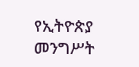የኢትዮጵያ መንግሥት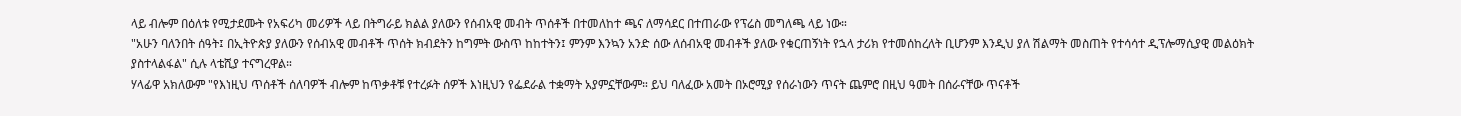ላይ ብሎም በዕለቱ የሚታደሙት የአፍሪካ መሪዎች ላይ በትግራይ ክልል ያለውን የሰብአዊ መብት ጥሰቶች በተመለከተ ጫና ለማሳደር በተጠራው የፕሬስ መግለጫ ላይ ነው።
"አሁን ባለንበት ሰዓት፤ በኢትዮጵያ ያለውን የሰብአዊ መብቶች ጥሰት ክብደትን ከግምት ውስጥ ከከተትን፤ ምንም እንኳን አንድ ሰው ለሰብአዊ መብቶች ያለው የቁርጠኝነት የኋላ ታሪክ የተመሰከረለት ቢሆንም እንዲህ ያለ ሽልማት መስጠት የተሳሳተ ዲፕሎማሲያዊ መልዕክት ያስተላልፋል" ሲሉ ላቴሺያ ተናግረዋል።
ሃላፊዋ አክለውም "የእነዚህ ጥሰቶች ሰለባዎች ብሎም ከጥቃቶቹ የተረፉት ሰዎች እነዚህን የፌደራል ተቋማት አያምኗቸውም። ይህ ባለፈው አመት በኦሮሚያ የሰራነውን ጥናት ጨምሮ በዚህ ዓመት በሰራናቸው ጥናቶች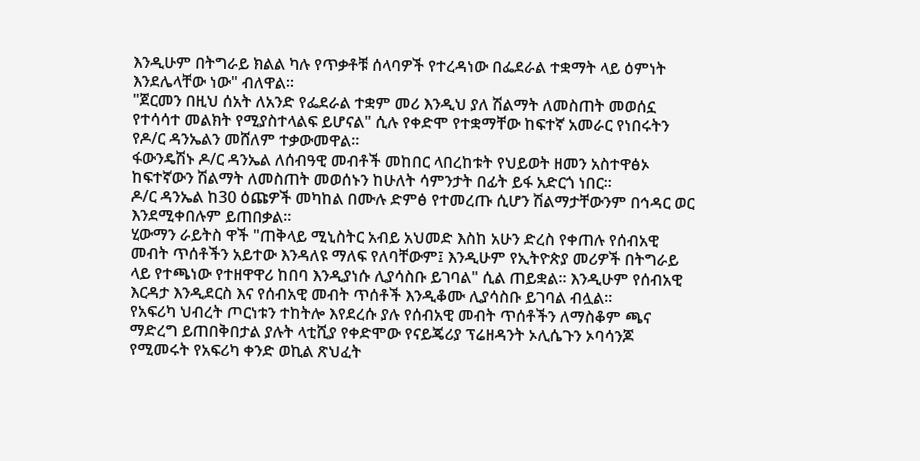እንዲሁም በትግራይ ክልል ካሉ የጥቃቶቹ ሰላባዎች የተረዳነው በፌደራል ተቋማት ላይ ዕምነት እንደሌላቸው ነው" ብለዋል።
"ጀርመን በዚህ ሰአት ለአንድ የፌደራል ተቋም መሪ እንዲህ ያለ ሽልማት ለመስጠት መወሰኗ የተሳሳተ መልክት የሚያስተላልፍ ይሆናል" ሲሉ የቀድሞ የተቋማቸው ከፍተኛ አመራር የነበሩትን የዶ/ር ዳንኤልን መሸለም ተቃውመዋል።
ፋውንዴሽኑ ዶ/ር ዳንኤል ለሰብዓዊ መብቶች መከበር ላበረከቱት የህይወት ዘመን አስተዋፅኦ ከፍተኛውን ሽልማት ለመስጠት መወሰኑን ከሁለት ሳምንታት በፊት ይፋ አድርጎ ነበር።
ዶ/ር ዳንኤል ከ30 ዕጩዎች መካከል በሙሉ ድምፅ የተመረጡ ሲሆን ሽልማታቸውንም በኅዳር ወር እንደሚቀበሉም ይጠበቃል።
ሂውማን ራይትስ ዋች "ጠቅላይ ሚኒስትር አብይ አህመድ እስከ አሁን ድረስ የቀጠሉ የሰብአዊ መብት ጥሰቶችን አይተው እንዳለዩ ማለፍ የለባቸውም፤ እንዲሁም የኢትዮጵያ መሪዎች በትግራይ ላይ የተጫነው የተዘዋዋሪ ከበባ እንዲያነሱ ሊያሳስቡ ይገባል" ሲል ጠይቋል። እንዲሁም የሰብአዊ እርዳታ እንዲደርስ እና የሰብአዊ መብት ጥሰቶች እንዲቆሙ ሊያሳስቡ ይገባል ብሏል።
የአፍሪካ ህብረት ጦርነቱን ተከትሎ እየደረሱ ያሉ የሰብአዊ መብት ጥሰቶችን ለማስቆም ጫና ማድረግ ይጠበቅበታል ያሉት ላቲሺያ የቀድሞው የናይጄሪያ ፕሬዘዳንት ኦሊሴጉን ኦባሳንጆ የሚመሩት የአፍሪካ ቀንድ ወኪል ጽህፈት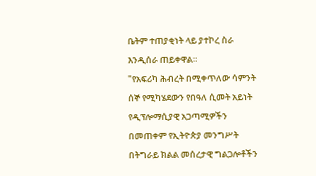ቤትም ተጠያቂነት ላይ ያተኮረ ስራ እንዲሰራ ጠይቀዋል።
"የአፍሪካ ሕብረት በሚቀጥለው ሳምንት ሰኞ የሚካሄደውን የበዓለ ሲመት አይነት የዲፕሎማሲያዊ አጋጣሚዎችን በመጠቀም የኢትዮጵያ መንግሥት በትግራይ ክልል መሰረታዊ ግልጋሎቶችን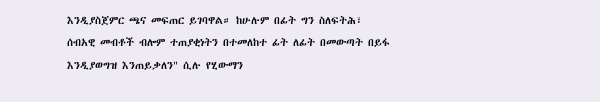እንዲያስጀምር ጫና መፍጠር ይገባዋል። ከሁሉም በፊት ግን ስለፍትሕ፣ ሰብአዊ መብቶች ብሎም ተጠያቂነትን በተመለከተ ፊት ለፊት በመውጣት በይፋ እንዲያወግዝ እንጠይቃለን" ሲሉ የሂውማን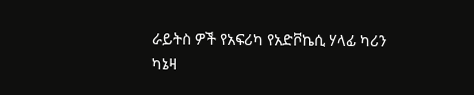ራይትስ ዎች የአፍሪካ የአድቮኬሲ ሃላፊ ካሪን ካኔዛ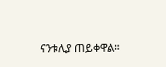ናንቱሊያ ጠይቀዋል።